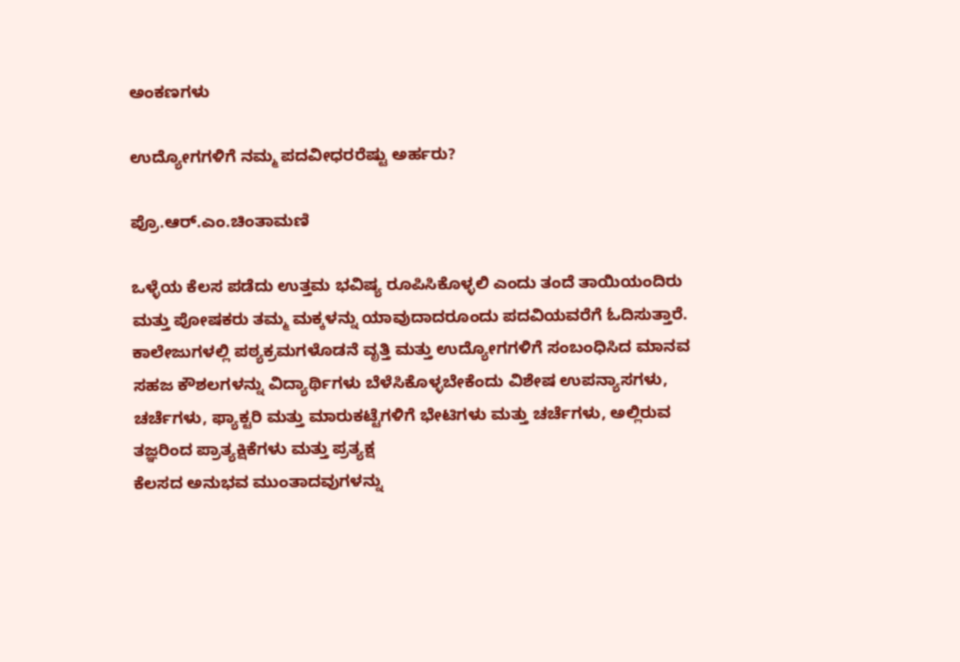ಅಂಕಣಗಳು

ಉದ್ಯೋಗಗಳಿಗೆ ನಮ್ಮ ಪದವೀಧರರೆಷ್ಟು ಅರ್ಹರು?

ಪ್ರೊ.ಆರ್.ಎಂ.ಚಿಂತಾಮಣಿ

ಒಳ್ಳೆಯ ಕೆಲಸ ಪಡೆದು ಉತ್ತಮ ಭವಿಷ್ಯ ರೂಪಿಸಿಕೊಳ್ಳಲಿ ಎಂದು ತಂದೆ ತಾಯಿಯಂದಿರು ಮತ್ತು ಪೋಷಕರು ತಮ್ಮ ಮಕ್ಕಳನ್ನು ಯಾವುದಾದರೂಂದು ಪದವಿಯವರೆಗೆ ಓದಿಸುತ್ತಾರೆ. ಕಾಲೇಜುಗಳಲ್ಲಿ ಪಠ್ಯಕ್ರಮಗಳೊಡನೆ ವೃತ್ತಿ ಮತ್ತು ಉದ್ಯೋಗಗಳಿಗೆ ಸಂಬಂಧಿಸಿದ ಮಾನವ ಸಹಜ ಕೌಶಲಗಳನ್ನು ವಿದ್ಯಾರ್ಥಿಗಳು ಬೆಳೆಸಿಕೊಳ್ಳಬೇಕೆಂದು ವಿಶೇಷ ಉಪನ್ಯಾಸಗಳು, ಚರ್ಚೆಗಳು, ಫ್ಯಾಕ್ಟರಿ ಮತ್ತು ಮಾರುಕಟ್ಟೆಗಳಿಗೆ ಭೇಟಿಗಳು ಮತ್ತು ಚರ್ಚೆಗಳು, ಅಲ್ಲಿರುವ ತಜ್ಞರಿಂದ ಪ್ರಾತ್ಯಕ್ಷಿಕೆಗಳು ಮತ್ತು ಪ್ರತ್ಯಕ್ಷ
ಕೆಲಸದ ಅನುಭವ ಮುಂತಾದವುಗಳನ್ನು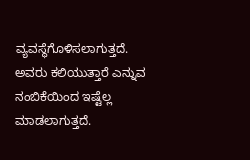ವ್ಯವಸ್ಥೆಗೊಳಿಸಲಾಗುತ್ತದೆ. ಅವರು ಕಲಿಯುತ್ತಾರೆ ಎನ್ನುವ ನಂಬಿಕೆಯಿಂದ ಇಷ್ಟೆಲ್ಲ ಮಾಡಲಾಗುತ್ತದೆ.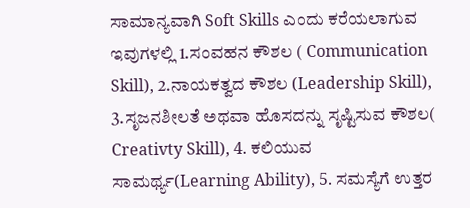ಸಾಮಾನ್ಯವಾಗಿ Soft Skills ಎಂದು ಕರೆಯಲಾಗುವ ಇವುಗಳಲ್ಲಿ 1.ಸಂವಹನ ಕೌಶಲ ( Communication Skill), 2.ನಾಯಕತ್ವದ ಕೌಶಲ (Leadership Skill), 3.ಸೃಜನಶೀಲತೆ ಅಥವಾ ಹೊಸದನ್ನು ಸೃಷ್ಟಿಸುವ ಕೌಶಲ( Creativty Skill), 4. ಕಲಿಯುವ ಸಾಮರ್ಥ್ಯ(Learning Ability), 5. ಸಮಸ್ಯೆಗೆ ಉತ್ತರ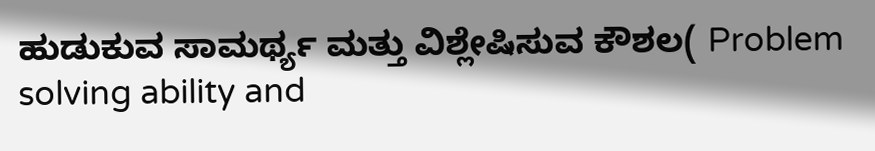ಹುಡುಕುವ ಸಾಮರ್ಥ್ಯ ಮತ್ತು ವಿಶ್ಲೇಷಿಸುವ ಕೌಶಲ( Problem solving ability and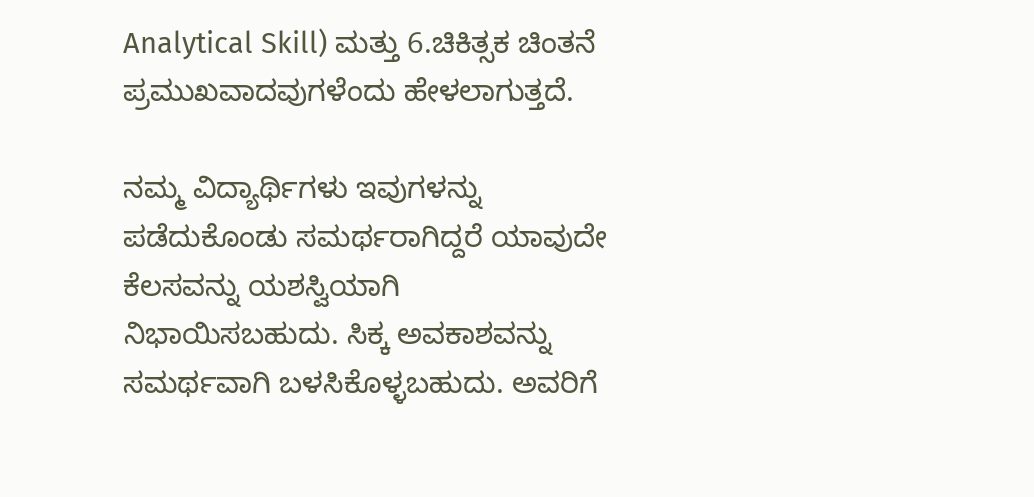Analytical Skill) ಮತ್ತು 6.ಚಿಕಿತ್ಸಕ ಚಿಂತನೆ ಪ್ರಮುಖವಾದವುಗಳೆಂದು ಹೇಳಲಾಗುತ್ತದೆ.

ನಮ್ಮ ವಿದ್ಯಾರ್ಥಿಗಳು ಇವುಗಳನ್ನು ಪಡೆದುಕೊಂಡು ಸಮರ್ಥರಾಗಿದ್ದರೆ ಯಾವುದೇ ಕೆಲಸವನ್ನು ಯಶಸ್ವಿಯಾಗಿ ನಿಭಾಯಿಸಬಹುದು. ಸಿಕ್ಕ ಅವಕಾಶವನ್ನು ಸಮರ್ಥವಾಗಿ ಬಳಸಿಕೊಳ್ಳಬಹುದು. ಅವರಿಗೆ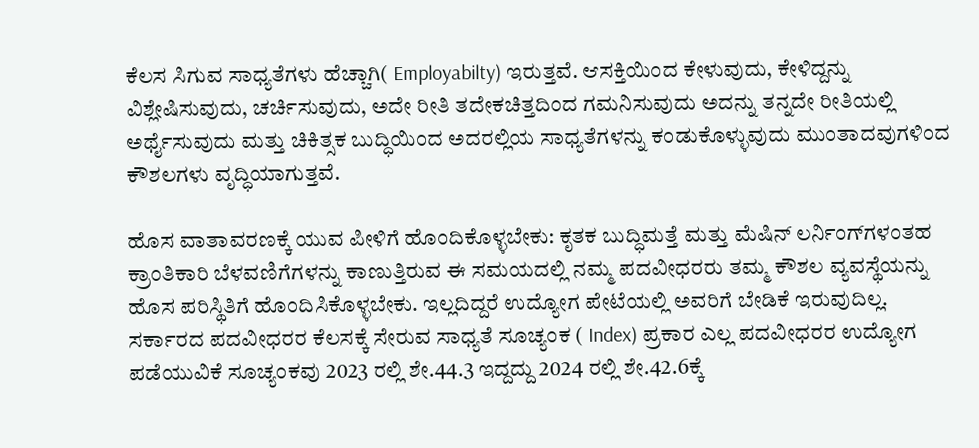ಕೆಲಸ ಸಿಗುವ ಸಾಧ್ಯತೆಗಳು ಹೆಚ್ಚಾಗಿ( Employabilty) ಇರುತ್ತವೆ. ಆಸಕ್ತಿಯಿಂದ ಕೇಳುವುದು, ಕೇಳಿದ್ದನ್ನು ವಿಶ್ಲೇಷಿಸುವುದು, ಚರ್ಚಿಸುವುದು, ಅದೇ ರೀತಿ ತದೇಕಚಿತ್ತದಿಂದ ಗಮನಿಸುವುದು ಅದನ್ನು ತನ್ನದೇ ರೀತಿಯಲ್ಲಿ ಅರ್ಥೈಸುವುದು ಮತ್ತು ಚಿಕಿತ್ಸಕ ಬುದ್ಧಿಯಿಂದ ಅದರಲ್ಲಿಯ ಸಾಧ್ಯತೆಗಳನ್ನು ಕಂಡುಕೊಳ್ಳುವುದು ಮುಂತಾದವುಗಳಿಂದ ಕೌಶಲಗಳು ವೃದ್ಧಿಯಾಗುತ್ತವೆ.

ಹೊಸ ವಾತಾವರಣಕ್ಕೆ ಯುವ ಪೀಳಿಗೆ ಹೊಂದಿಕೊಳ್ಳಬೇಕು: ಕೃತಕ ಬುದ್ಧಿಮತ್ತೆ ಮತ್ತು ಮೆಷಿನ್ ಲರ್ನಿಂಗ್‌ಗಳಂತಹ ಕ್ರಾಂತಿಕಾರಿ ಬೆಳವಣಿಗೆಗಳನ್ನು ಕಾಣುತ್ತಿರುವ ಈ ಸಮಯದಲ್ಲಿ ನಮ್ಮ ಪದವೀಧರರು ತಮ್ಮ ಕೌಶಲ ವ್ಯವಸ್ಥೆಯನ್ನು ಹೊಸ ಪರಿಸ್ಥಿತಿಗೆ ಹೊಂದಿಸಿಕೊಳ್ಳಬೇಕು. ಇಲ್ಲದಿದ್ದರೆ ಉದ್ಯೋಗ ಪೇಟೆಯಲ್ಲಿ ಅವರಿಗೆ ಬೇಡಿಕೆ ಇರುವುದಿಲ್ಲ. ಸರ್ಕಾರದ ಪದವೀಧರರ ಕೆಲಸಕ್ಕೆ ಸೇರುವ ಸಾಧ್ಯತೆ ಸೂಚ್ಯಂಕ ( Index) ಪ್ರಕಾರ ಎಲ್ಲ ಪದವೀಧರರ ಉದ್ಯೋಗ ಪಡೆಯುವಿಕೆ ಸೂಚ್ಯಂಕವು 2023 ರಲ್ಲಿ ಶೇ.44.3 ಇದ್ದದ್ದು 2024 ರಲ್ಲಿ ಶೇ.42.6ಕ್ಕೆ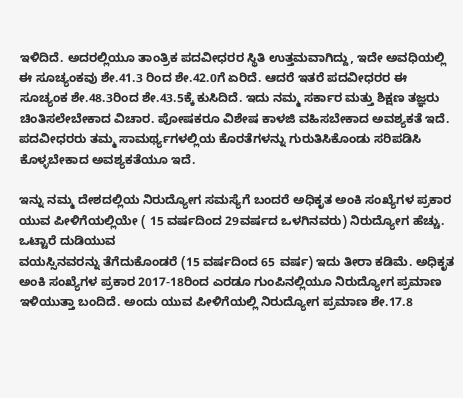ಇಳಿದಿದೆ. ಅದರಲ್ಲಿಯೂ ತಾಂತ್ರಿಕ ಪದವೀಧರರ ಸ್ಥಿತಿ ಉತ್ತಮವಾಗಿದ್ದು, ಇದೇ ಅವಧಿಯಲ್ಲಿ ಈ ಸೂಚ್ಯಂಕವು ಶೇ.41.3 ರಿಂದ ಶೇ.42.0ಗೆ ಏರಿದೆ. ಆದರೆ ಇತರೆ ಪದವೀಧರರ ಈ ಸೂಚ್ಯಂಕ ಶೇ.48.3ರಿಂದ ಶೇ.43.5ಕ್ಕೆ ಕುಸಿದಿದೆ. ಇದು ನಮ್ಮ ಸರ್ಕಾರ ಮತ್ತು ಶಿಕ್ಷಣ ತಜ್ಞರು ಚಿಂತಿಸಲೇಬೇಕಾದ ವಿಚಾರ. ಪೋಷಕರೂ ವಿಶೇಷ ಕಾಳಜಿ ವಹಿಸಬೇಕಾದ ಅವಶ್ಯಕತೆ ಇದೆ. ಪದವೀಧರರು ತಮ್ಮ ಸಾಮರ್ಥ್ಯಗಳಲ್ಲಿಯ ಕೊರತೆಗಳನ್ನು ಗುರುತಿಸಿಕೊಂಡು ಸರಿಪಡಿಸಿ ಕೊಳ್ಳಬೇಕಾದ ಅವಶ್ಯಕತೆಯೂ ಇದೆ.

ಇನ್ನು ನಮ್ಮ ದೇಶದಲ್ಲಿಯ ನಿರುದ್ಯೋಗ ಸಮಸ್ಯೆಗೆ ಬಂದರೆ ಅಧಿಕೃತ ಅಂಕಿ ಸಂಖ್ಯೆಗಳ ಪ್ರಕಾರ ಯುವ ಪೀಳಿಗೆಯಲ್ಲಿಯೇ ( 15 ವರ್ಷದಿಂದ 29ವರ್ಷದ ಒಳಗಿನವರು) ನಿರುದ್ಯೋಗ ಹೆಚ್ಚು. ಒಟ್ಟಾರೆ ದುಡಿಯುವ
ವಯಸ್ಸಿನವರನ್ನು ತೆಗೆದುಕೊಂಡರೆ (15 ವರ್ಷದಿಂದ 65 ವರ್ಷ) ಇದು ತೀರಾ ಕಡಿಮೆ. ಅಧಿಕೃತ ಅಂಕಿ ಸಂಖ್ಯೆಗಳ ಪ್ರಕಾರ 2017-18ರಿಂದ ಎರಡೂ ಗುಂಪಿನಲ್ಲಿಯೂ ನಿರುದ್ಯೋಗ ಪ್ರಮಾಣ ಇಳಿಯುತ್ತಾ ಬಂದಿದೆ. ಅಂದು ಯುವ ಪೀಳಿಗೆಯಲ್ಲಿ ನಿರುದ್ಯೋಗ ಪ್ರಮಾಣ ಶೇ.17.8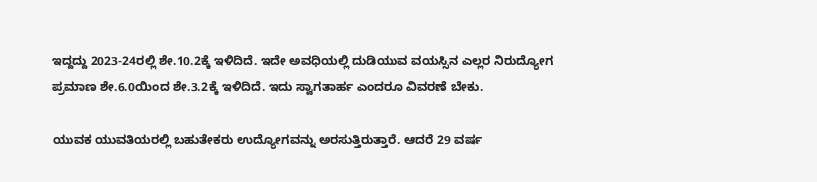ಇದ್ದದ್ದು 2023-24ರಲ್ಲಿ ಶೇ.10.2ಕ್ಕೆ ಇಳಿದಿದೆ. ಇದೇ ಅವಧಿಯಲ್ಲಿ ದುಡಿಯುವ ವಯಸ್ಸಿನ ಎಲ್ಲರ ನಿರುದ್ಯೋಗ ಪ್ರಮಾಣ ಶೇ.6.0ಯಿಂದ ಶೇ.3.2ಕ್ಕೆ ಇಳಿದಿದೆ. ಇದು ಸ್ವಾಗತಾರ್ಹ ಎಂದರೂ ವಿವರಣೆ ಬೇಕು.

ಯುವಕ ಯುವತಿಯರಲ್ಲಿ ಬಹುತೇಕರು ಉದ್ಯೋಗವನ್ನು ಅರಸುತ್ತಿರುತ್ತಾರೆ. ಆದರೆ 29 ವರ್ಷ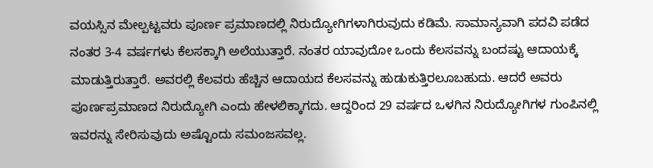ವಯಸ್ಸಿನ ಮೇಲ್ಪಟ್ಟವರು ಪೂರ್ಣ ಪ್ರಮಾಣದಲ್ಲಿ ನಿರುದ್ಯೋಗಿಗಳಾಗಿರುವುದು ಕಡಿಮೆ. ಸಾಮಾನ್ಯವಾಗಿ ಪದವಿ ಪಡೆದ ನಂತರ 3-4 ವರ್ಷಗಳು ಕೆಲಸಕ್ಕಾಗಿ ಅಲೆಯುತ್ತಾರೆ. ನಂತರ ಯಾವುದೋ ಒಂದು ಕೆಲಸವನ್ನು ಬಂದಷ್ಟು ಆದಾಯಕ್ಕೆ ಮಾಡುತ್ತಿರುತ್ತಾರೆ. ಅವರಲ್ಲಿ ಕೆಲವರು ಹೆಚ್ಚಿನ ಆದಾಯದ ಕೆಲಸವನ್ನು ಹುಡುಕುತ್ತಿರಲೂಬಹುದು. ಆದರೆ ಅವರು ಪೂರ್ಣಪ್ರಮಾಣದ ನಿರುದ್ಯೋಗಿ ಎಂದು ಹೇಳಲಿಕ್ಕಾಗದು. ಆದ್ದರಿಂದ 29 ವರ್ಷದ ಒಳಗಿನ ನಿರುದ್ಯೋಗಿಗಳ ಗುಂಪಿನಲ್ಲಿ ಇವರನ್ನು ಸೇರಿಸುವುದು ಅಷ್ಟೊಂದು ಸಮಂಜಸವಲ್ಲ.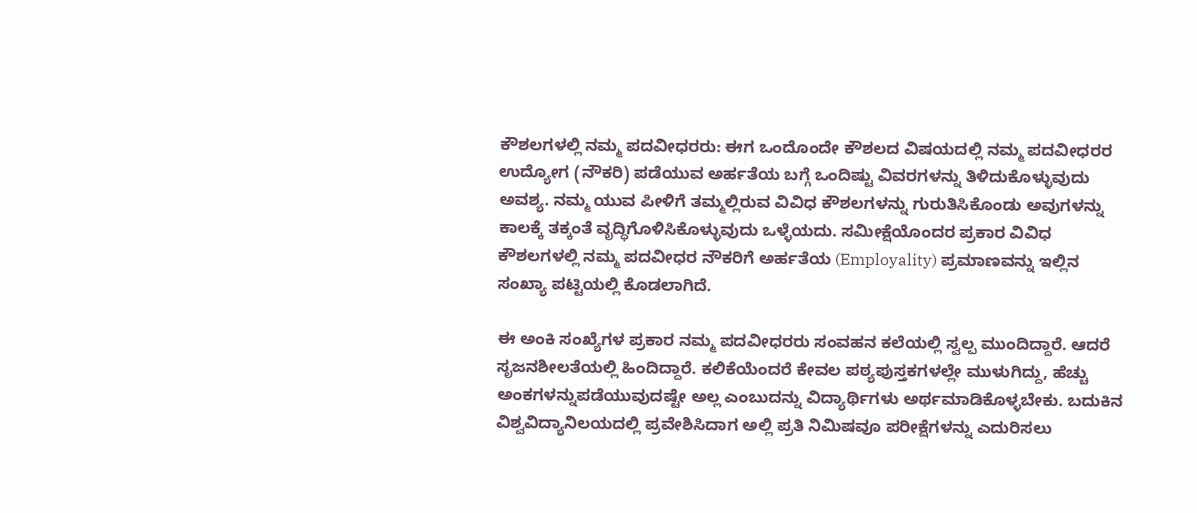ಕೌಶಲಗಳಲ್ಲಿ ನಮ್ಮ ಪದವೀಧರರು: ಈಗ ಒಂದೊಂದೇ ಕೌಶಲದ ವಿಷಯದಲ್ಲಿ ನಮ್ಮ ಪದವೀಧರರ ಉದ್ಯೋಗ (ನೌಕರಿ) ಪಡೆಯುವ ಅರ್ಹತೆಯ ಬಗ್ಗೆ ಒಂದಿಷ್ಟು ವಿವರಗಳನ್ನು ತಿಳಿದುಕೊಳ್ಳುವುದು ಅವಶ್ಯ. ನಮ್ಮ ಯುವ ಪೀಳಿಗೆ ತಮ್ಮಲ್ಲಿರುವ ವಿವಿಧ ಕೌಶಲಗಳನ್ನು ಗುರುತಿಸಿಕೊಂಡು ಅವುಗಳನ್ನು ಕಾಲಕ್ಕೆ ತಕ್ಕಂತೆ ವೃದ್ಧಿಗೊಳಿಸಿಕೊಳ್ಳುವುದು ಒಳ್ಳೆಯದು. ಸಮೀಕ್ಷೆಯೊಂದರ ಪ್ರಕಾರ ವಿವಿಧ ಕೌಶಲಗಳಲ್ಲಿ ನಮ್ಮ ಪದವೀಧರ ನೌಕರಿಗೆ ಅರ್ಹತೆಯ (Employality) ಪ್ರಮಾಣವನ್ನು ಇಲ್ಲಿನ ಸಂಖ್ಯಾ ಪಟ್ಟಿಯಲ್ಲಿ ಕೊಡಲಾಗಿದೆ.

ಈ ಅಂಕಿ ಸಂಖ್ಯೆಗಳ ಪ್ರಕಾರ ನಮ್ಮ ಪದವೀಧರರು ಸಂವಹನ ಕಲೆಯಲ್ಲಿ ಸ್ವಲ್ಪ ಮುಂದಿದ್ದಾರೆ. ಆದರೆ ಸೃಜನಶೀಲತೆಯಲ್ಲಿ ಹಿಂದಿದ್ದಾರೆ. ಕಲಿಕೆಯೆಂದರೆ ಕೇವಲ ಪಠ್ಯಪುಸ್ತಕಗಳಲ್ಲೇ ಮುಳುಗಿದ್ದು, ಹೆಚ್ಚು ಅಂಕಗಳನ್ನುಪಡೆಯುವುದಷ್ಟೇ ಅಲ್ಲ ಎಂಬುದನ್ನು ವಿದ್ಯಾರ್ಥಿಗಳು ಅರ್ಥಮಾಡಿಕೊಳ್ಳಬೇಕು. ಬದುಕಿನ ವಿಶ್ವವಿದ್ಯಾನಿಲಯದಲ್ಲಿ ಪ್ರವೇಶಿಸಿದಾಗ ಅಲ್ಲಿ ಪ್ರತಿ ನಿಮಿಷವೂ ಪರೀಕ್ಷೆಗಳನ್ನು ಎದುರಿಸಲು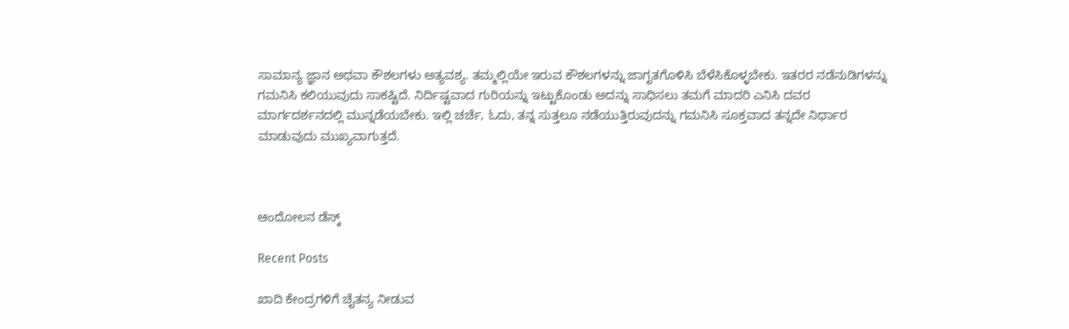ಸಾಮಾನ್ಯ ಜ್ಞಾನ ಅಥವಾ ಕೌಶಲಗಳು ಅತ್ಯವಶ್ಯ. ತಮ್ಮಲ್ಲಿಯೇ ಇರುವ ಕೌಶಲಗಳನ್ನು ಜಾಗೃತಗೊಳಿಸಿ ಬೆಳೆಸಿಕೊಳ್ಳಬೇಕು. ಇತರರ ನಡೆನುಡಿಗಳನ್ನು ಗಮನಿಸಿ ಕಲಿಯುವುದು ಸಾಕಷ್ಟಿದೆ. ನಿರ್ದಿಷ್ಟವಾದ ಗುರಿಯನ್ನು ಇಟ್ಟುಕೊಂಡು ಅದನ್ನು ಸಾಧಿಸಲು ತಮಗೆ ಮಾದರಿ ಎನಿಸಿ ದವರ ಮಾರ್ಗದರ್ಶನದಲ್ಲಿ ಮುನ್ನಡೆಯಬೇಕು. ಇಲ್ಲಿ ಚರ್ಚೆ, ಓದು, ತನ್ನ ಸುತ್ತಲೂ ನಡೆಯುತ್ತಿರುವುದನ್ನು ಗಮನಿಸಿ ಸೂಕ್ತವಾದ ತನ್ನದೇ ನಿರ್ಧಾರ ಮಾಡುವುದು ಮುಖ್ಯವಾಗುತ್ತದೆ.



ಆಂದೋಲನ ಡೆಸ್ಕ್

Recent Posts

ಖಾದಿ ಕೇಂದ್ರಗಳಿಗೆ ಚೈತನ್ಯ ನೀಡುವ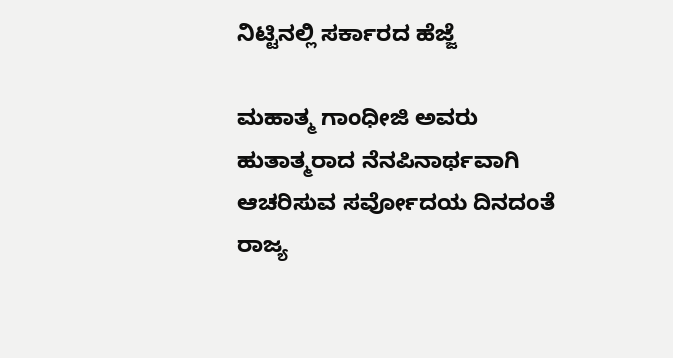ನಿಟ್ಟಿನಲ್ಲಿ ಸರ್ಕಾರದ ಹೆಜ್ಜೆ

ಮಹಾತ್ಮ ಗಾಂಧೀಜಿ ಅವರು ಹುತಾತ್ಮರಾದ ನೆನಪಿನಾರ್ಥವಾಗಿ ಆಚರಿಸುವ ಸರ್ವೋದಯ ದಿನದಂತೆ ರಾಜ್ಯ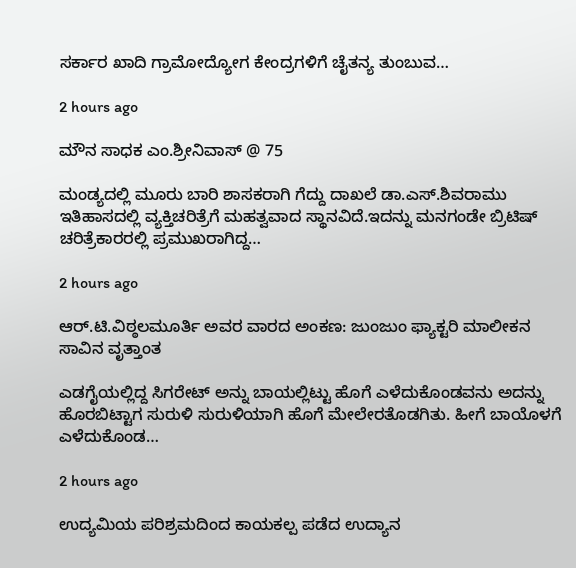ಸರ್ಕಾರ ಖಾದಿ ಗ್ರಾಮೋದ್ಯೋಗ ಕೇಂದ್ರಗಳಿಗೆ ಚೈತನ್ಯ ತುಂಬುವ…

2 hours ago

ಮೌನ ಸಾಧಕ ಎಂ.ಶ್ರೀನಿವಾಸ್ @ 75

ಮಂಡ್ಯದಲ್ಲಿ ಮೂರು ಬಾರಿ ಶಾಸಕರಾಗಿ ಗೆದ್ದು ದಾಖಲೆ ಡಾ.ಎಸ್.ಶಿವರಾಮು ಇತಿಹಾಸದಲ್ಲಿ ವ್ಯಕ್ತಿಚರಿತ್ರೆಗೆ ಮಹತ್ವವಾದ ಸ್ಥಾನವಿದೆ.ಇದನ್ನು ಮನಗಂಡೇ ಬ್ರಿಟಿಷ್ ಚರಿತ್ರೆಕಾರರಲ್ಲಿ ಪ್ರಮುಖರಾಗಿದ್ದ…

2 hours ago

ಆರ್.ಟಿ.ವಿಠ್ಠಲಮೂರ್ತಿ ಅವರ ವಾರದ ಅಂಕಣ: ಜುಂಜುಂ ಫ್ಯಾಕ್ಟರಿ ಮಾಲೀಕನ ಸಾವಿನ ವೃತ್ತಾಂತ

ಎಡಗೈಯಲ್ಲಿದ್ದ ಸಿಗರೇಟ್ ಅನ್ನು ಬಾಯಲ್ಲಿಟ್ಟು ಹೊಗೆ ಎಳೆದುಕೊಂಡವನು ಅದನ್ನು ಹೊರಬಿಟ್ಟಾಗ ಸುರುಳಿ ಸುರುಳಿಯಾಗಿ ಹೊಗೆ ಮೇಲೇರತೊಡಗಿತು. ಹೀಗೆ ಬಾಯೊಳಗೆ ಎಳೆದುಕೊಂಡ…

2 hours ago

ಉದ್ಯಮಿಯ ಪರಿಶ್ರಮದಿಂದ ಕಾಯಕಲ್ಪ ಪಡೆದ ಉದ್ಯಾನ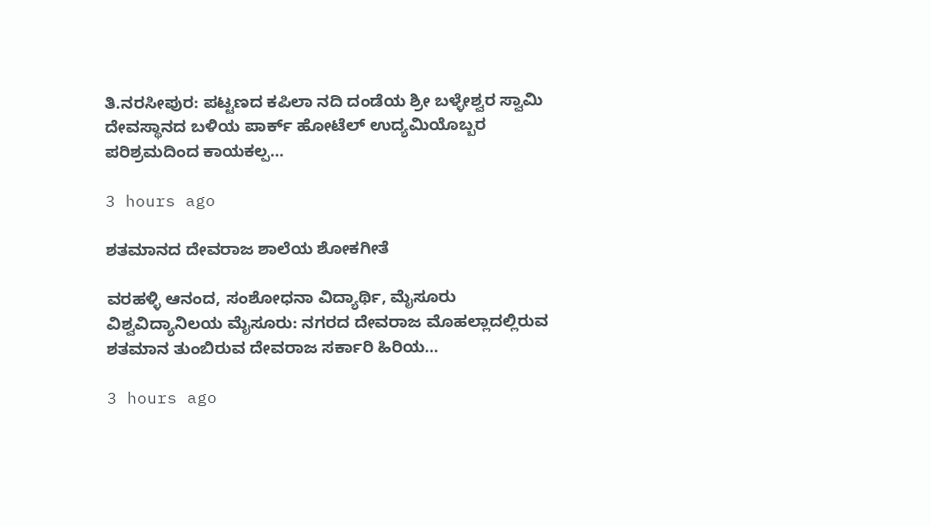ತಿ.ನರಸೀಪುರ: ಪಟ್ಟಣದ ಕಪಿಲಾ ನದಿ ದಂಡೆಯ ಶ್ರೀ ಬಳ್ಳೇಶ್ವರ ಸ್ವಾಮಿ ದೇವಸ್ಥಾನದ ಬಳಿಯ ಪಾರ್ಕ್ ಹೋಟೆಲ್ ಉದ್ಯಮಿಯೊಬ್ಬರ ಪರಿಶ್ರಮದಿಂದ ಕಾಯಕಲ್ಪ…

3 hours ago

ಶತಮಾನದ ದೇವರಾಜ ಶಾಲೆಯ ಶೋಕಗೀತೆ

ವರಹಳ್ಳಿ ಆನಂದ, ಸಂಶೋಧನಾ ವಿದ್ಯಾರ್ಥಿ, ಮೈಸೂರು ವಿಶ್ವವಿದ್ಯಾನಿಲಯ ಮೈಸೂರು: ನಗರದ ದೇವರಾಜ ಮೊಹಲ್ಲಾದಲ್ಲಿರುವ ಶತಮಾನ ತುಂಬಿರುವ ದೇವರಾಜ ಸರ್ಕಾರಿ ಹಿರಿಯ…

3 hours ago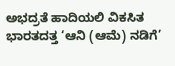ಅಭದ್ರತೆ ಹಾದಿಯಲಿ ವಿಕಸಿತ ಭಾರತದತ್ತ ‘ಆನಿ (ಆಮೆ) ನಡಿಗೆ’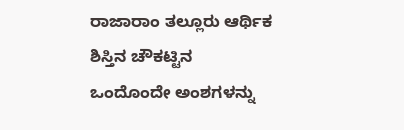ರಾಜಾರಾಂ ತಲ್ಲೂರು ಆರ್ಥಿಕ ಶಿಸ್ತಿನ ಚೌಕಟ್ಟಿನ ಒಂದೊಂದೇ ಅಂಶಗಳನ್ನು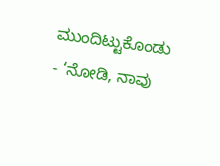ಮುಂದಿಟ್ಟುಕೊಂಡು - ‘ನೋಡಿ, ನಾವು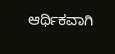ಆರ್ಥಿಕವಾಗಿ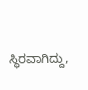ಸ್ಥಿರವಾಗಿದ್ದು,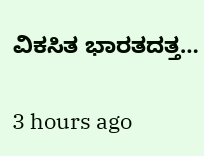ವಿಕಸಿತ ಭಾರತದತ್ತ…

3 hours ago